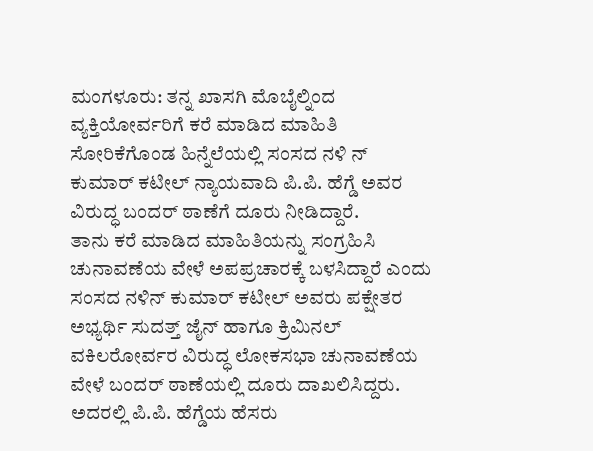ಮಂಗಳೂರು: ತನ್ನ ಖಾಸಗಿ ಮೊಬೈಲ್ನಿಂದ ವ್ಯಕ್ತಿಯೋರ್ವರಿಗೆ ಕರೆ ಮಾಡಿದ ಮಾಹಿತಿ ಸೋರಿಕೆಗೊಂಡ ಹಿನ್ನೆಲೆಯಲ್ಲಿ ಸಂಸದ ನಳಿ ನ್ ಕುಮಾರ್ ಕಟೀಲ್ ನ್ಯಾಯವಾದಿ ಪಿ.ಪಿ. ಹೆಗ್ಡೆ ಅವರ ವಿರುದ್ಧ ಬಂದರ್ ಠಾಣೆಗೆ ದೂರು ನೀಡಿದ್ದಾರೆ.
ತಾನು ಕರೆ ಮಾಡಿದ ಮಾಹಿತಿಯನ್ನು ಸಂಗ್ರಹಿಸಿ ಚುನಾವಣೆಯ ವೇಳೆ ಅಪಪ್ರಚಾರಕ್ಕೆ ಬಳಸಿದ್ದಾರೆ ಎಂದು ಸಂಸದ ನಳಿನ್ ಕುಮಾರ್ ಕಟೀಲ್ ಅವರು ಪಕ್ಷೇತರ ಅಭ್ಯರ್ಥಿ ಸುದತ್ತ್ ಜೈನ್ ಹಾಗೂ ಕ್ರಿಮಿನಲ್ ವಕಿಲರೋರ್ವರ ವಿರುದ್ಧ ಲೋಕಸಭಾ ಚುನಾವಣೆಯ ವೇಳೆ ಬಂದರ್ ಠಾಣೆಯಲ್ಲಿ ದೂರು ದಾಖಲಿಸಿದ್ದರು. ಅದರಲ್ಲಿ ಪಿ.ಪಿ. ಹೆಗ್ಡೆಯ ಹೆಸರು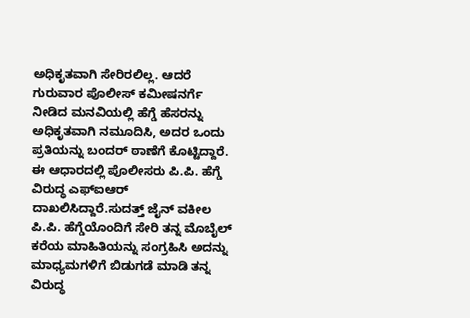ಅಧಿಕೃತವಾಗಿ ಸೇರಿರಲಿಲ್ಲ. ಆದರೆ ಗುರುವಾರ ಪೊಲೀಸ್ ಕಮೀಷನರ್ಗೆ ನೀಡಿದ ಮನವಿಯಲ್ಲಿ ಹೆಗ್ಡೆ ಹೆಸರನ್ನು ಅಧಿಕೃತವಾಗಿ ನಮೂದಿಸಿ, ಅದರ ಒಂದು ಪ್ರತಿಯನ್ನು ಬಂದರ್ ಠಾಣೆಗೆ ಕೊಟ್ಟಿದ್ದಾರೆ. ಈ ಆಧಾರದಲ್ಲಿ ಪೊಲೀಸರು ಪಿ.ಪಿ. ಹೆಗ್ಡೆ ವಿರುದ್ಧ ಎಫ್ಐಆರ್ ದಾಖಲಿಸಿದ್ದಾರೆ.ಸುದತ್ತ್ ಜೈನ್ ವಕೀಲ ಪಿ.ಪಿ. ಹೆಗ್ಡೆಯೊಂದಿಗೆ ಸೇರಿ ತನ್ನ ಮೊಬೈಲ್ ಕರೆಯ ಮಾಹಿತಿಯನ್ನು ಸಂಗ್ರಹಿಸಿ ಅದನ್ನು ಮಾಧ್ಯಮಗಳಿಗೆ ಬಿಡುಗಡೆ ಮಾಡಿ ತನ್ನ ವಿರುದ್ಧ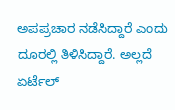ಅಪಪ್ರಚಾರ ನಡೆಸಿದ್ದಾರೆ ಎಂದು ದೂರಲ್ಲಿ ತಿಳಿಸಿದ್ದಾರೆ. ಅಲ್ಲದೆ ಏರ್ಟೆಲ್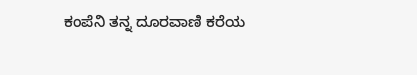ಕಂಪೆನಿ ತನ್ನ ದೂರವಾಣಿ ಕರೆಯ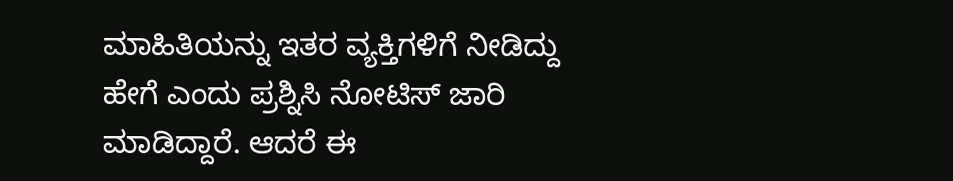ಮಾಹಿತಿಯನ್ನು ಇತರ ವ್ಯಕ್ತಿಗಳಿಗೆ ನೀಡಿದ್ದು ಹೇಗೆ ಎಂದು ಪ್ರಶ್ನಿಸಿ ನೋಟಿಸ್ ಜಾರಿ ಮಾಡಿದ್ದಾರೆ. ಆದರೆ ಈ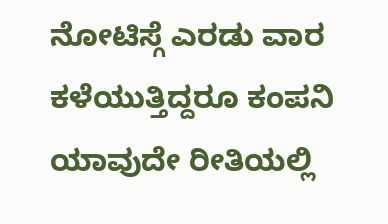ನೋಟಿಸ್ಗೆ ಎರಡು ವಾರ ಕಳೆಯುತ್ತಿದ್ದರೂ ಕಂಪನಿ ಯಾವುದೇ ರೀತಿಯಲ್ಲಿ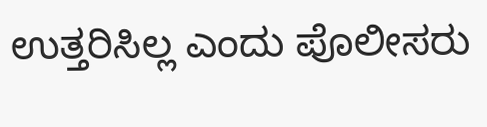ಉತ್ತರಿಸಿಲ್ಲ ಎಂದು ಪೊಲೀಸರು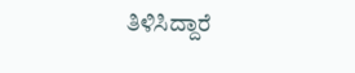ತಿಳಿಸಿದ್ದಾರೆ